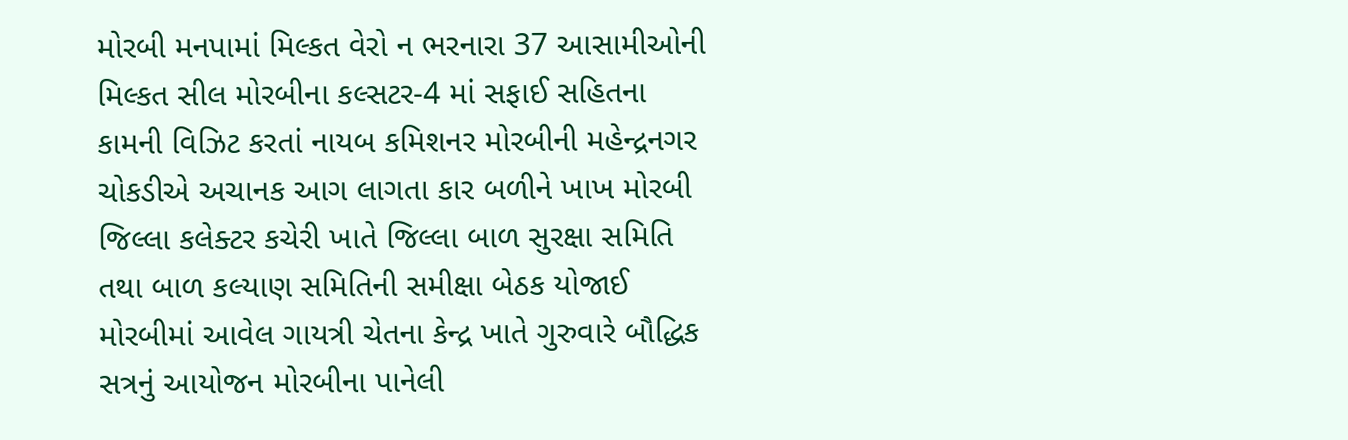મોરબી મનપામાં મિલ્કત વેરો ન ભરનારા 37 આસામીઓની મિલ્કત સીલ મોરબીના કલ્સટર-4 માં સફાઈ સહિતના કામની વિઝિટ કરતાં નાયબ કમિશનર મોરબીની મહેન્દ્રનગર ચોકડીએ અચાનક આગ લાગતા કાર બળીને ખાખ મોરબી જિલ્લા કલેક્ટર કચેરી ખાતે જિલ્લા બાળ સુરક્ષા સમિતિ તથા બાળ કલ્યાણ સમિતિની સમીક્ષા બેઠક યોજાઈ મોરબીમાં આવેલ ગાયત્રી ચેતના કેન્દ્ર ખાતે ગુરુવારે બૌદ્ધિક સત્રનું આયોજન મોરબીના પાનેલી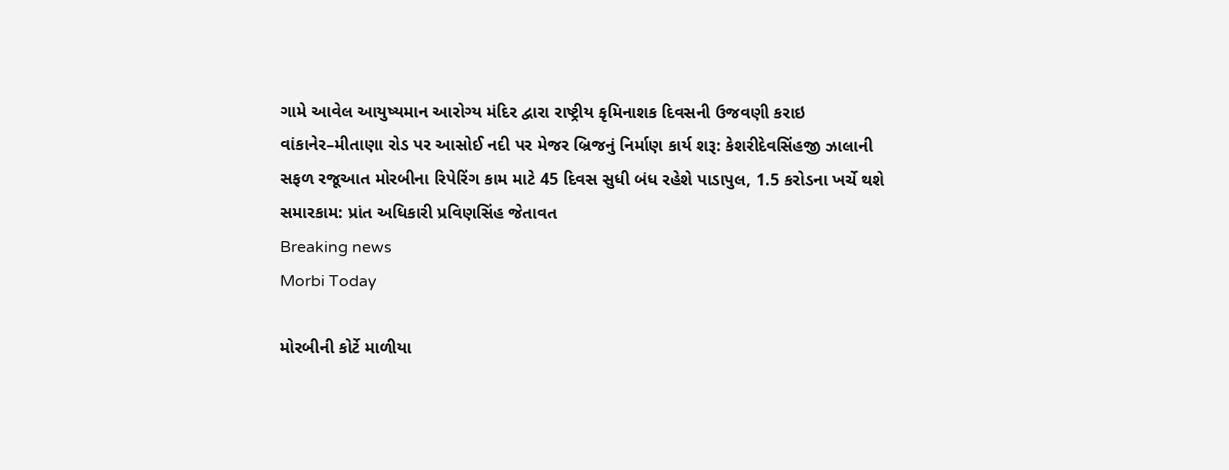ગામે આવેલ આયુષ્યમાન આરોગ્ય મંદિર દ્વારા રાષ્ટ્રીય કૃમિનાશક દિવસની ઉજવણી કરાઇ વાંકાનેર–મીતાણા રોડ પર આસોઈ નદી પર મેજર બ્રિજનું નિર્માણ કાર્ય શરૂ: કેશરીદેવસિંહજી ઝાલાની સફળ રજૂઆત મોરબીના રિપેરિંગ કામ માટે 45 દિવસ સુધી બંધ રહેશે પાડાપુલ, 1.5 કરોડના ખર્ચે થશે સમારકામ: પ્રાંત અધિકારી પ્રવિણસિંહ જેતાવત
Breaking news
Morbi Today

મોરબીની કોર્ટે માળીયા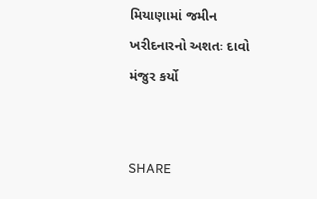મિયાણામાં જમીન ખરીદનારનો અશતઃ દાવો મંજુર કર્યો


SHARE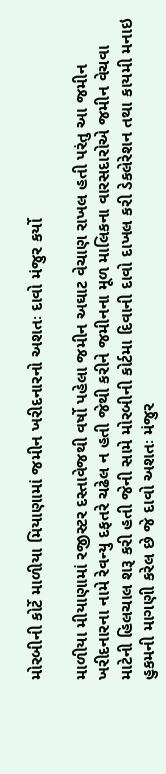મોરબીની કોર્ટે માળીયા મિયાણામાં જમીન ખરીદનારનો અશતઃ દાવો મંજુર કર્યો

માળીયા મીયાણામાં રજીસ્ટર દસ્તાવેજથી વર્ષો પહેલા જમીન અઘાટ વેચાણ રાખલ હતી પરંતુ આ જમીન ખરીદનારના નામે રેવન્યુ દફતરે ચઢેલ ન હતી જેથી કરીને જમીનના મૂળ માલિકના વારસદારોએ જમીન વેચવા માટેની હિલચાલ શરૂ કરી હતી જેની સામે મોરબીની કોર્ટમા દિવાની દાવો દાખલ કરી ડેકલેરેશન તથા કાયમી મનાઇ હુકમની માગણી કરેલ છે જે દાવો અશતઃ મંજુર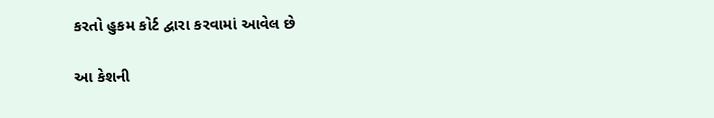કરતો હુકમ કોર્ટ દ્વારા કરવામાં આવેલ છે

આ કેશની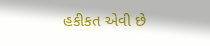હકીકત એવી છે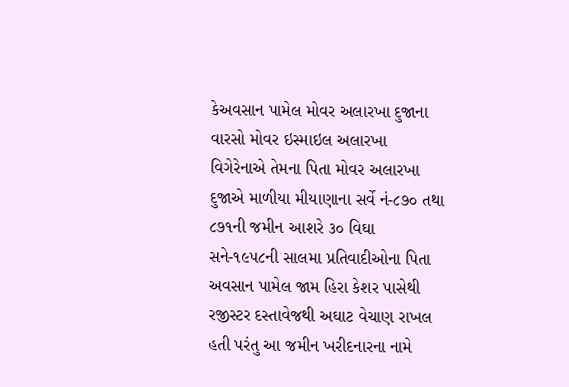કેઅવસાન પામેલ મોવર અલારખા દુજાના વારસો મોવર ઇસ્માઇલ અલારખા વિગેરેનાએ તેમના પિતા મોવર અલારખા દુજાએ માળીયા મીયાણાના સર્વે નં-૮૭૦ તથા ૮૭૧ની જમીન આશરે ૩૦ વિઘા સને-૧૯૫૮ની સાલમા પ્રતિવાદીઓના પિતા અવસાન પામેલ જામ હિરા કેશર પાસેથી રજીસ્ટર દસ્તાવેજથી અઘાટ વેચાણ રાખલ હતી પરંતુ આ જમીન ખરીદનારના નામે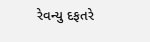રેવન્યુ દફતરે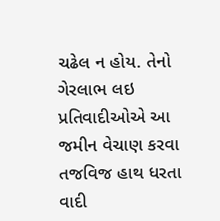ચઢેલ ન હોય. તેનો ગેરલાભ લઇ પ્રતિવાદીઓએ આ જમીન વેચાણ કરવા તજવિજ હાથ ધરતા વાદી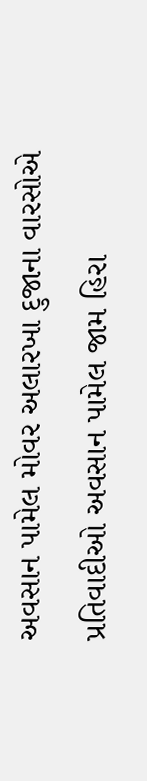અવસાન પામેલ મોવર અલારખા દુજાના વારસોએ પ્રતિવાદીઓ અવસાન પામેલ જામ હિરા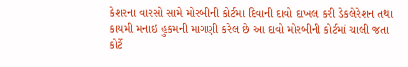કેશરના વારસો સામે મોરબીની કોર્ટમા દિવાની દાવો દાખલ કરી ડેકલેરેશન તથા કાયમી મનાઇ હુકમની માગણી કરેલ છે આ દાવો મોરબીની કોર્ટમાં ચાલી જતા કોર્ટે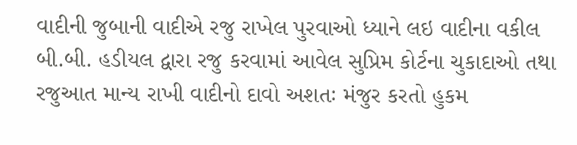વાદીની જુબાની વાદીએ રજુ રાખેલ પુરવાઓ ધ્યાને લઇ વાદીના વકીલ બી.બી. હડીયલ દ્વારા રજુ કરવામાં આવેલ સુપ્રિમ કોર્ટના ચુકાદાઓ તથા રજુઆત માન્ય રાખી વાદીનો દાવો અશતઃ મંજુર કરતો હુકમ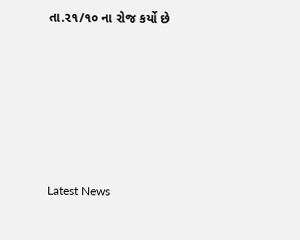તા.૨૧/૧૦ ના રોજ કર્યો છે






Latest News